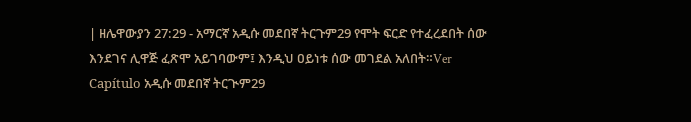| ዘሌዋውያን 27:29 - አማርኛ አዲሱ መደበኛ ትርጉም29 የሞት ፍርድ የተፈረደበት ሰው እንደገና ሊዋጅ ፈጽሞ አይገባውም፤ እንዲህ ዐይነቱ ሰው መገደል አለበት።Ver Capítulo አዲሱ መደበኛ ትርጒም29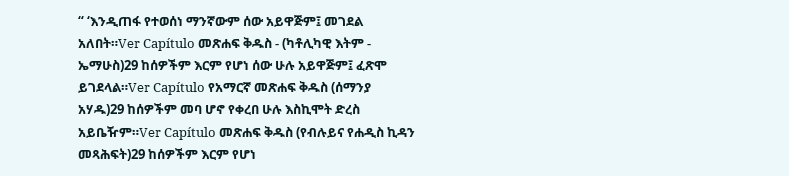“ ‘እንዲጠፋ የተወሰነ ማንኛውም ሰው አይዋጅም፤ መገደል አለበት።Ver Capítulo መጽሐፍ ቅዱስ - (ካቶሊካዊ እትም - ኤማሁስ)29 ከሰዎችም እርም የሆነ ሰው ሁሉ አይዋጅም፤ ፈጽሞ ይገደላል።Ver Capítulo የአማርኛ መጽሐፍ ቅዱስ (ሰማንያ አሃዱ)29 ከሰዎችም መባ ሆኖ የቀረበ ሁሉ እስኪሞት ድረስ አይቤዥም።Ver Capítulo መጽሐፍ ቅዱስ (የብሉይና የሐዲስ ኪዳን መጻሕፍት)29 ከሰዎችም እርም የሆነ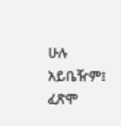ሁሉ አይቤዥም፤ ፈጽሞ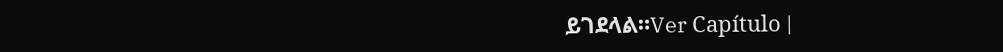ይገደላል።Ver Capítulo |